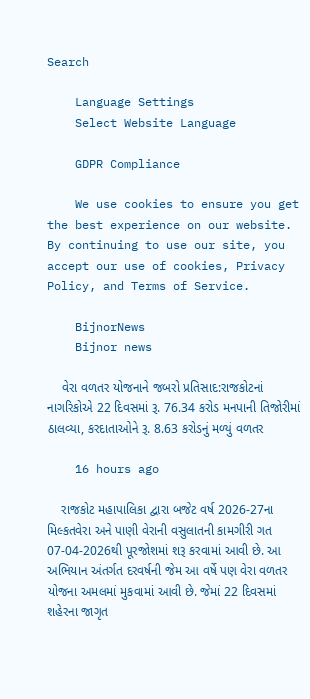Search

    Language Settings
    Select Website Language

    GDPR Compliance

    We use cookies to ensure you get the best experience on our website. By continuing to use our site, you accept our use of cookies, Privacy Policy, and Terms of Service.

    BijnorNews
    Bijnor news

    વેરા વળતર યોજનાને જબરો પ્રતિસાદ:રાજકોટનાં નાગરિકોએ 22 દિવસમાં રૂ. 76.34 કરોડ મનપાની તિજોરીમાં ઠાલવ્યા, કરદાતાઓને રૂ. 8.63 કરોડનું મળ્યું વળતર

    16 hours ago

    રાજકોટ મહાપાલિકા દ્વારા બજેટ વર્ષ 2026-27ના મિલ્કતવેરા અને પાણી વેરાની વસુલાતની કામગીરી ગત 07-04-2026થી પૂરજોશમાં શરૂ કરવામાં આવી છે. આ અભિયાન અંતર્ગત દરવર્ષની જેમ આ વર્ષે પણ વેરા વળતર યોજના અમલમાં મુકવામાં આવી છે. જેમાં 22 દિવસમાં શહેરના જાગૃત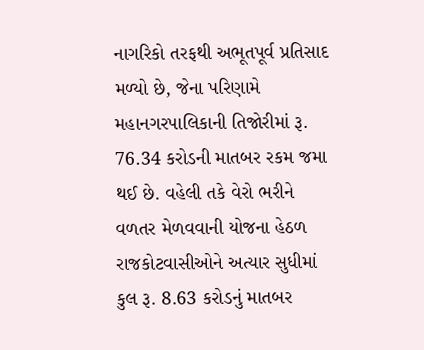નાગરિકો તરફથી અભૂતપૂર્વ પ્રતિસાદ મળ્યો છે, જેના પરિણામે મહાનગરપાલિકાની તિજોરીમાં રૂ. 76.34 કરોડની માતબર રકમ જમા થઈ છે. વહેલી તકે વેરો ભરીને વળતર મેળવવાની યોજના હેઠળ રાજકોટવાસીઓને અત્યાર સુધીમાં કુલ રૂ. 8.63 કરોડનું માતબર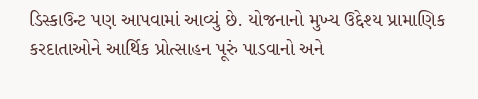ડિસ્કાઉન્ટ પણ આપવામાં આવ્યું છે. યોજનાનો મુખ્ય ઉદ્દેશ્ય પ્રામાણિક કરદાતાઓને આર્થિક પ્રોત્સાહન પૂરું પાડવાનો અને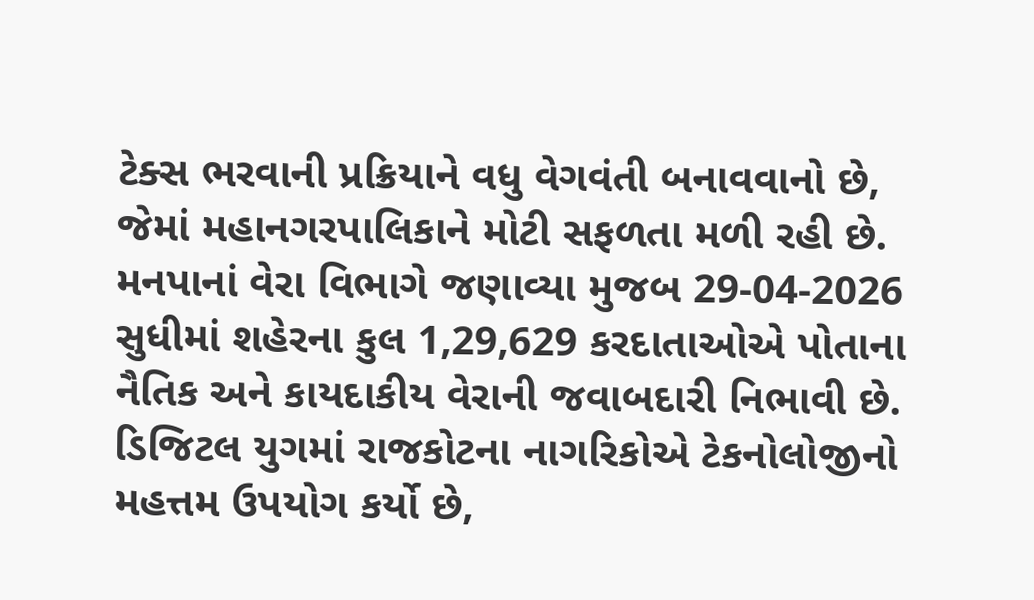ટેક્સ ભરવાની પ્રક્રિયાને વધુ વેગવંતી બનાવવાનો છે, જેમાં મહાનગરપાલિકાને મોટી સફળતા મળી રહી છે. મનપાનાં વેરા વિભાગે જણાવ્યા મુજબ 29-04-2026 સુધીમાં શહેરના કુલ 1,29,629 કરદાતાઓએ પોતાના નૈતિક અને કાયદાકીય વેરાની જવાબદારી નિભાવી છે. ડિજિટલ યુગમાં રાજકોટના નાગરિકોએ ટેકનોલોજીનો મહત્તમ ઉપયોગ કર્યો છે,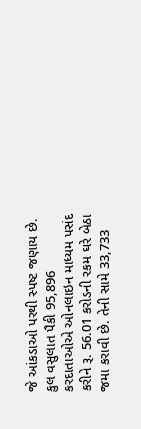જે આંકડાઓ પરથી સ્પષ્ટ જણાય છે. કુલ વસુલાત પૈકી 95,896 કરદાતાઓએ ઓનલાઇન માધ્યમ પસંદ કરીને રૂ. 56.01 કરોડની રકમ ઘરે બેઠા જમા કરાવી છે. તેની સામે 33,733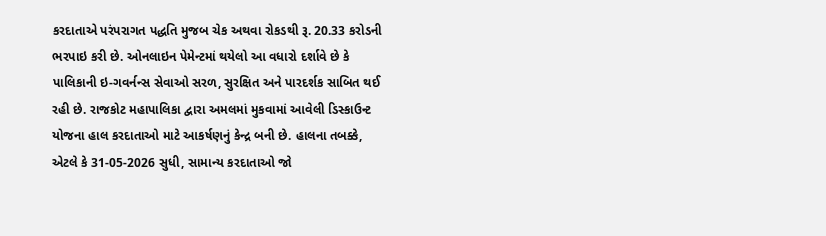કરદાતાએ પરંપરાગત પદ્ધતિ મુજબ ચેક અથવા રોકડથી રૂ. 20.33 કરોડની ભરપાઇ કરી છે. ઓનલાઇન પેમેન્ટમાં થયેલો આ વધારો દર્શાવે છે કે પાલિકાની ઇ-ગવર્નન્સ સેવાઓ સરળ, સુરક્ષિત અને પારદર્શક સાબિત થઈ રહી છે. રાજકોટ મહાપાલિકા દ્વારા અમલમાં મુકવામાં આવેલી ડિસ્કાઉન્ટ યોજના હાલ કરદાતાઓ માટે આકર્ષણનું કેન્દ્ર બની છે. હાલના તબક્કે, એટલે કે 31-05-2026 સુધી, સામાન્ય કરદાતાઓ જો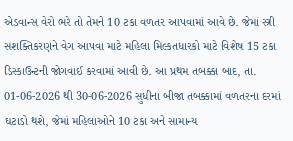એડવાન્સ વેરો ભરે તો તેમને 10 ટકા વળતર આપવામાં આવે છે. જેમાં સ્ત્રી સશક્તિકરણને વેગ આપવા માટે મહિલા મિલ્કતધારકો માટે વિશેષ 15 ટકા ડિસ્કાઉન્ટની જોગવાઈ કરવામાં આવી છે. આ પ્રથમ તબક્કા બાદ, તા. 01-06-2026 થી 30-06-2026 સુધીના બીજા તબક્કામાં વળતરના દરમાં ઘટાડો થશે, જેમાં મહિલાઓને 10 ટકા અને સામાન્ય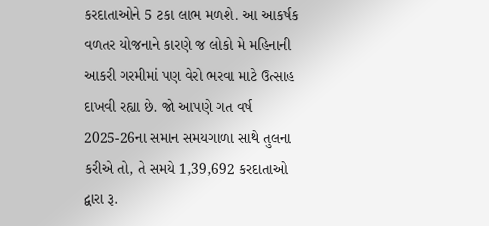કરદાતાઓને 5 ટકા લાભ મળશે. આ આકર્ષક વળતર યોજનાને કારણે જ લોકો મે મહિનાની આકરી ગરમીમાં પણ વેરો ભરવા માટે ઉત્સાહ દાખવી રહ્યા છે. જો આપણે ગત વર્ષ 2025-26ના સમાન સમયગાળા સાથે તુલના કરીએ તો, તે સમયે 1,39,692 કરદાતાઓ દ્વારા રૂ.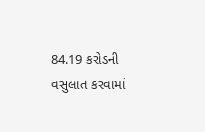84.19 કરોડની વસુલાત કરવામાં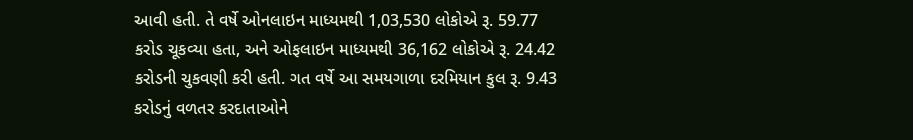આવી હતી. તે વર્ષે ઓનલાઇન માધ્યમથી 1,03,530 લોકોએ રૂ. 59.77 કરોડ ચૂકવ્યા હતા, અને ઓફલાઇન માધ્યમથી 36,162 લોકોએ રૂ. 24.42 કરોડની ચુકવણી કરી હતી. ગત વર્ષે આ સમયગાળા દરમિયાન કુલ રૂ. 9.43 કરોડનું વળતર કરદાતાઓને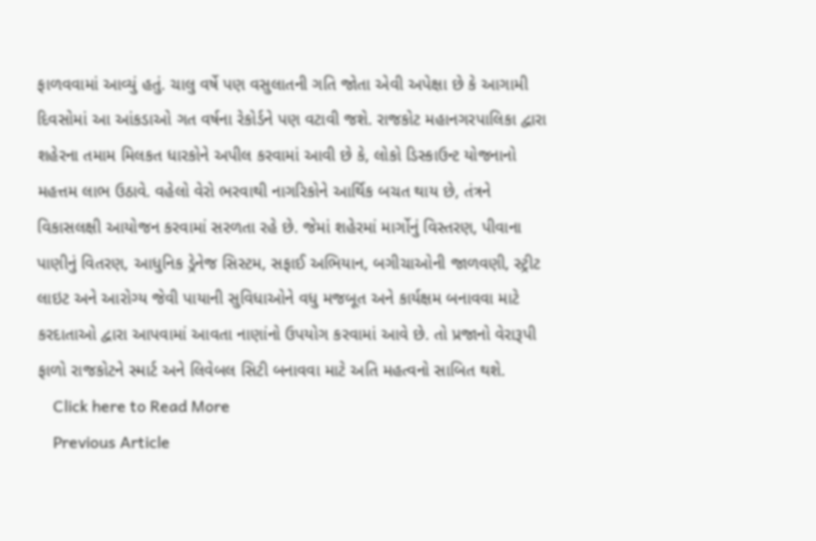ફાળવવામાં આવ્યું હતું. ચાલુ વર્ષે પણ વસુલાતની ગતિ જોતા એવી અપેક્ષા છે કે આગામી દિવસોમાં આ આંકડાઓ ગત વર્ષના રેકોર્ડને પણ વટાવી જશે. રાજકોટ મહાનગરપાલિકા દ્વારા શહેરના તમામ મિલકત ધારકોને અપીલ કરવામાં આવી છે કે, લોકો ડિસ્કાઉન્ટ યોજનાનો મહત્તમ લાભ ઉઠાવે. વહેલો વેરો ભરવાથી નાગરિકોને આર્થિક બચત થાય છે, તંત્રને વિકાસલક્ષી આયોજન કરવામાં સરળતા રહે છે. જેમાં શહેરમાં માર્ગોનું વિસ્તરણ, પીવાના પાણીનું વિતરણ, આધુનિક ડ્રેનેજ સિસ્ટમ, સફાઈ અભિયાન, બગીચાઓની જાળવણી, સ્ટ્રીટ લાઇટ અને આરોગ્ય જેવી પાયાની સુવિધાઓને વધુ મજબૂત અને કાર્યક્ષમ બનાવવા માટે કરદાતાઓ દ્વારા આપવામાં આવતા નાણાંનો ઉપયોગ કરવામાં આવે છે. તો પ્રજાનો વેરારૂપી ફાળો રાજકોટને સ્માર્ટ અને લિવેબલ સિટી બનાવવા માટે અતિ મહત્વનો સાબિત થશે.
    Click here to Read More
    Previous Article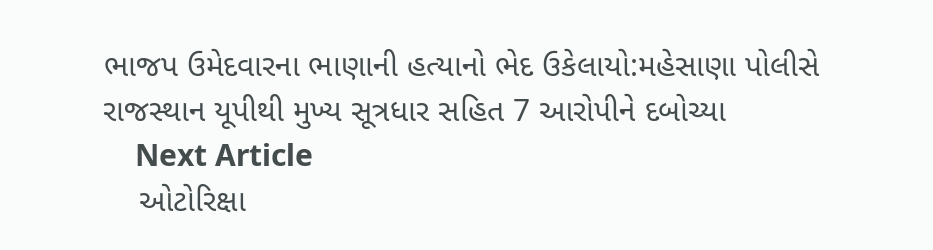ભાજપ ઉમેદવારના ભાણાની હત્યાનો ભેદ ઉકેલાયો:મહેસાણા પોલીસે રાજસ્થાન યૂપીથી મુખ્ય સૂત્રધાર સહિત 7 આરોપીને દબોચ્યા
    Next Article
    ઓટોરિક્ષા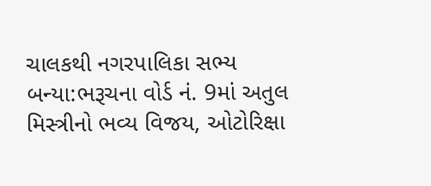ચાલકથી નગરપાલિકા સભ્ય બન્યા:ભરૂચના વોર્ડ નં. 9માં અતુલ મિસ્ત્રીનો ભવ્ય વિજય, ઓટોરિક્ષા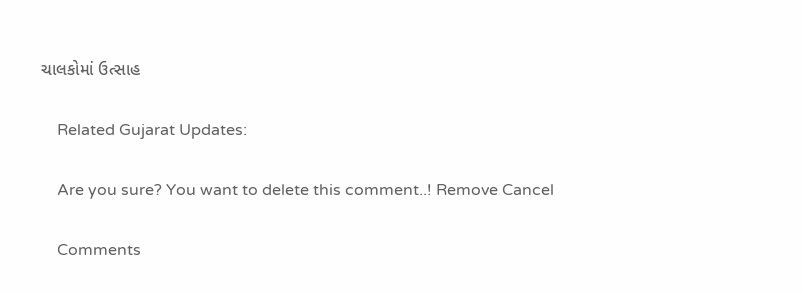ચાલકોમાં ઉત્સાહ

    Related Gujarat Updates:

    Are you sure? You want to delete this comment..! Remove Cancel

    Comments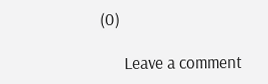(0)

      Leave a comment